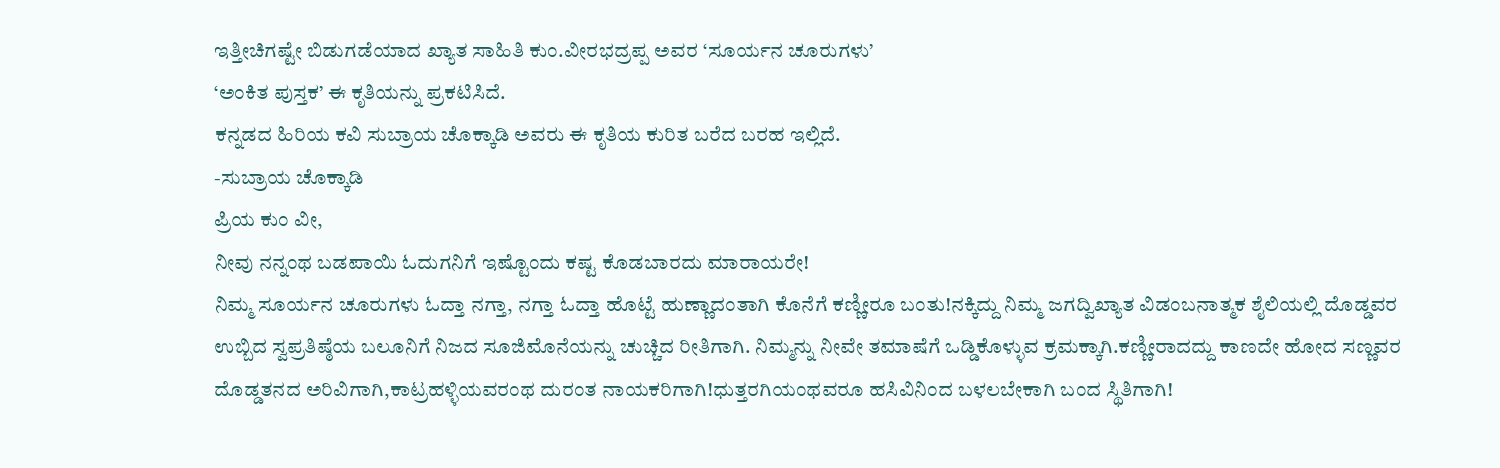ಇತ್ತೀಚಿಗಷ್ಟೇ ಬಿಡುಗಡೆಯಾದ ಖ್ಯಾತ ಸಾಹಿತಿ ಕುಂ.ವೀರಭದ್ರಪ್ಪ ಅವರ ‘ಸೂರ್ಯನ ಚೂರುಗಳು’
‘ಅಂಕಿತ ಪುಸ್ತಕ’ ಈ ಕೃತಿಯನ್ನು ಪ್ರಕಟಿಸಿದೆ.
ಕನ್ನಡದ ಹಿರಿಯ ಕವಿ ಸುಬ್ರಾಯ ಚೊಕ್ಕಾಡಿ ಅವರು ಈ ಕೃತಿಯ ಕುರಿತ ಬರೆದ ಬರಹ ಇಲ್ಲಿದೆ.
-ಸುಬ್ರಾಯ ಚೊಕ್ಕಾಡಿ
ಪ್ರಿಯ ಕುಂ ವೀ,
ನೀವು ನನ್ನಂಥ ಬಡಪಾಯಿ ಓದುಗನಿಗೆ ಇಷ್ಟೊಂದು ಕಷ್ಟ ಕೊಡಬಾರದು ಮಾರಾಯರೇ!
ನಿಮ್ಮ ಸೂರ್ಯನ ಚೂರುಗಳು ಓದ್ತಾ ನಗ್ತಾ, ನಗ್ತಾ ಓದ್ತಾ ಹೊಟ್ಟೆ ಹುಣ್ಣಾದಂತಾಗಿ ಕೊನೆಗೆ ಕಣ್ಣೀರೂ ಬಂತು!ನಕ್ಕಿದ್ದು ನಿಮ್ಮ ಜಗದ್ವಿಖ್ಯಾತ ವಿಡಂಬನಾತ್ಮಕ ಶೈಲಿಯಲ್ಲಿ ದೊಡ್ಡವರ ಉಬ್ಬಿದ ಸ್ವಪ್ರತಿಷ್ಠೆಯ ಬಲೂನಿಗೆ ನಿಜದ ಸೂಜಿಮೊನೆಯನ್ನು ಚುಚ್ಚಿದ ರೀತಿಗಾಗಿ. ನಿಮ್ಮನ್ನು ನೀವೇ ತಮಾಷೆಗೆ ಒಡ್ಡಿಕೊಳ್ಳುವ ಕ್ರಮಕ್ಕಾಗಿ.ಕಣ್ಣೀರಾದದ್ದು ಕಾಣದೇ ಹೋದ ಸಣ್ಣವರ ದೊಡ್ಡತನದ ಅರಿವಿಗಾಗಿ,ಕಾಟ್ರಹಳ್ಳಿಯವರಂಥ ದುರಂತ ನಾಯಕರಿಗಾಗಿ!ಧುತ್ತರಗಿಯಂಥವರೂ ಹಸಿವಿನಿಂದ ಬಳಲಬೇಕಾಗಿ ಬಂದ ಸ್ಥಿತಿಗಾಗಿ!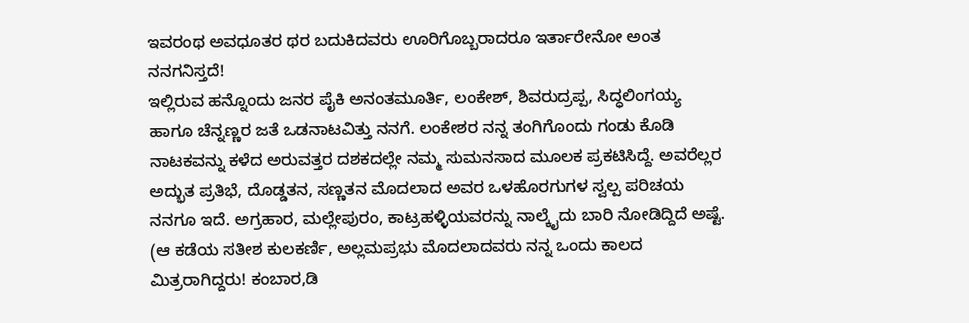ಇವರಂಥ ಅವಧೂತರ ಥರ ಬದುಕಿದವರು ಊರಿಗೊಬ್ಬರಾದರೂ ಇರ್ತಾರೇನೋ ಅಂತ ನನಗನಿಸ್ತದೆ!
ಇಲ್ಲಿರುವ ಹನ್ನೊಂದು ಜನರ ಪೈಕಿ ಅನಂತಮೂರ್ತಿ, ಲಂಕೇಶ್, ಶಿವರುದ್ರಪ್ಪ, ಸಿದ್ಧಲಿಂಗಯ್ಯ ಹಾಗೂ ಚೆನ್ನಣ್ಣರ ಜತೆ ಒಡನಾಟವಿತ್ತು ನನಗೆ. ಲಂಕೇಶರ ನನ್ನ ತಂಗಿಗೊಂದು ಗಂಡು ಕೊಡಿ ನಾಟಕವನ್ನು ಕಳೆದ ಅರುವತ್ತರ ದಶಕದಲ್ಲೇ ನಮ್ಮ ಸುಮನಸಾದ ಮೂಲಕ ಪ್ರಕಟಿಸಿದ್ದೆ. ಅವರೆಲ್ಲರ ಅದ್ಭುತ ಪ್ರತಿಭೆ, ದೊಡ್ಡತನ, ಸಣ್ಣತನ ಮೊದಲಾದ ಅವರ ಒಳಹೊರಗುಗಳ ಸ್ವಲ್ಪ ಪರಿಚಯ ನನಗೂ ಇದೆ. ಅಗ್ರಹಾರ, ಮಲ್ಲೇಪುರಂ, ಕಾಟ್ರಹಳ್ಳಿಯವರನ್ನು ನಾಲ್ಕೈದು ಬಾರಿ ನೋಡಿದ್ದಿದೆ ಅಷ್ಟೆ. (ಆ ಕಡೆಯ ಸತೀಶ ಕುಲಕರ್ಣಿ, ಅಲ್ಲಮಪ್ರಭು ಮೊದಲಾದವರು ನನ್ನ ಒಂದು ಕಾಲದ ಮಿತ್ರರಾಗಿದ್ದರು! ಕಂಬಾರ,ಡಿ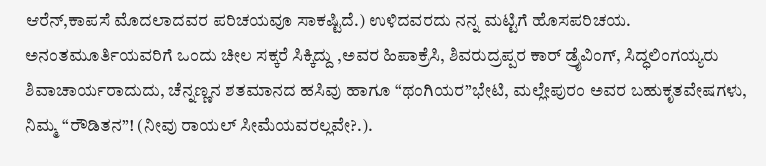ಆರೆನ್,ಕಾಪಸೆ ಮೊದಲಾದವರ ಪರಿಚಯವೂ ಸಾಕಷ್ಟಿದೆ.) ಉಳಿದವರದು ನನ್ನ ಮಟ್ಟಿಗೆ ಹೊಸಪರಿಚಯ.
ಅನಂತಮೂರ್ತಿಯವರಿಗೆ ಒಂದು ಚೀಲ ಸಕ್ಕರೆ ಸಿಕ್ಕಿದ್ದು ,ಅವರ ಹಿಪಾಕ್ರೆಸಿ, ಶಿವರುದ್ರಪ್ಪರ ಕಾರ್ ಡ್ರೈವಿಂಗ್, ಸಿದ್ಧಲಿಂಗಯ್ಯರು ಶಿವಾಚಾರ್ಯರಾದುದು, ಚೆನ್ನಣ್ಣನ ಶತಮಾನದ ಹಸಿವು ಹಾಗೂ “ಥಂಗಿಯರ”ಭೇಟಿ, ಮಲ್ಲೇಪುರಂ ಅವರ ಬಹುಕೃತವೇಷಗಳು, ನಿಮ್ಮ “ರೌಡಿತನ”! (ನೀವು ರಾಯಲ್ ಸೀಮೆಯವರಲ್ಲವೇ?.).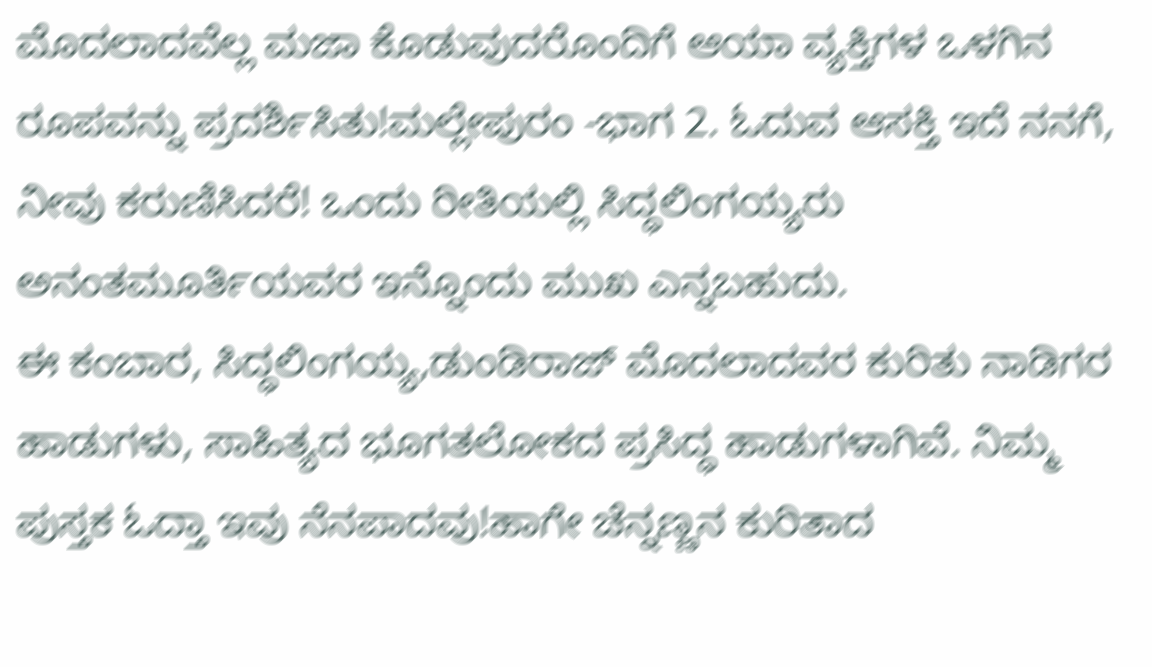ಮೊದಲಾದವೆಲ್ಲ ಮಜಾ ಕೊಡುವುದರೊಂದಿಗೆ ಆಯಾ ವ್ಯಕ್ತಿಗಳ ಒಳಗಿನ ರೂಪವನ್ನು ಪ್ರದರ್ಶಿಸಿತು!ಮಲ್ಲೇಪುರಂ -ಭಾಗ 2. ಓದುವ ಆಸಕ್ತಿ ಇದೆ ನನಗೆ, ನೀವು ಕರುಣಿಸಿದರೆ! ಒಂದು ರೀತಿಯಲ್ಲಿ ಸಿದ್ಧಲಿಂಗಯ್ಯರು ಅನಂತಮೂರ್ತಿಯವರ ಇನ್ನೊಂದು ಮುಖ ಎನ್ನಬಹುದು.
ಈ ಕಂಬಾರ, ಸಿದ್ಧಲಿಂಗಯ್ಯ,ಡುಂಡಿರಾಜ್ ಮೊದಲಾದವರ ಕುರಿತು ನಾಡಿಗರ ಹಾಡುಗಳು, ಸಾಹಿತ್ಯದ ಭೂಗತಲೋಕದ ಪ್ರಸಿದ್ಧ ಹಾಡುಗಳಾಗಿವೆ. ನಿಮ್ಮ ಪುಸ್ತಕ ಓದ್ತಾ ಇವು ನೆನಪಾದವು!ಹಾಗೇ ಚೆನ್ನಣ್ಣನ ಕುರಿತಾದ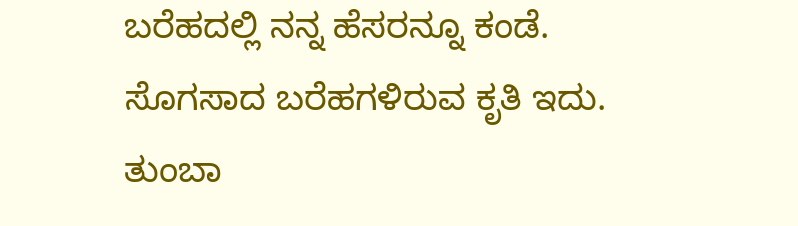ಬರೆಹದಲ್ಲಿ ನನ್ನ ಹೆಸರನ್ನೂ ಕಂಡೆ.
ಸೊಗಸಾದ ಬರೆಹಗಳಿರುವ ಕೃತಿ ಇದು. ತುಂಬಾ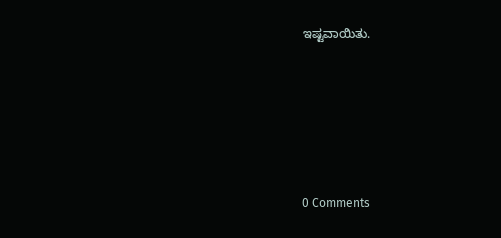ಇಷ್ಟವಾಯಿತು.






0 Comments